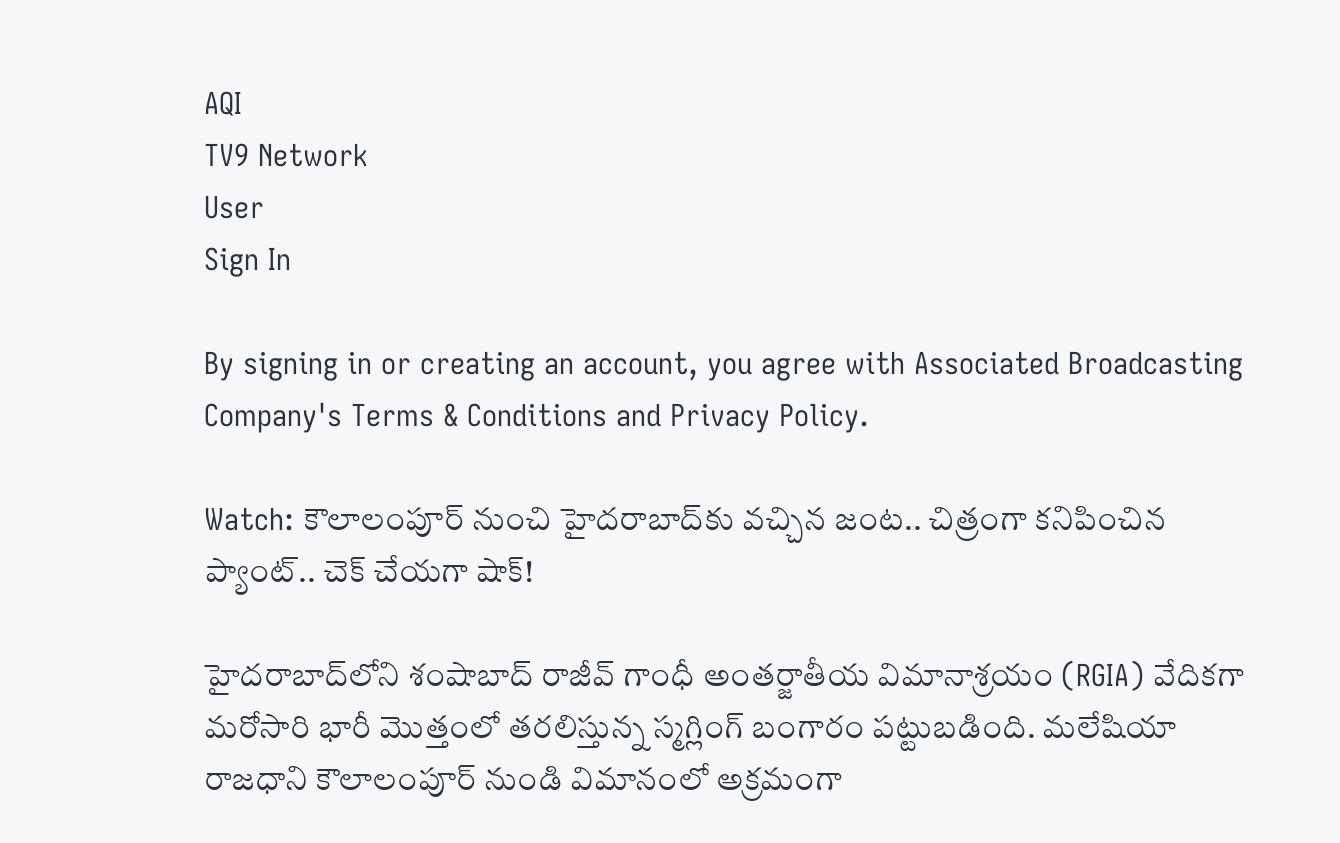AQI
TV9 Network
User
Sign In

By signing in or creating an account, you agree with Associated Broadcasting Company's Terms & Conditions and Privacy Policy.

Watch: కౌలాలంపూర్ నుంచి హైదరాబాద్‌కు వచ్చిన జంట.. చిత్రంగా కనిపించిన ప్యాంట్.. చెక్ చేయగా షాక్!

హైదరాబాద్‌లోని శంషాబాద్ రాజీవ్ గాంధీ అంతర్జాతీయ విమానాశ్రయం (RGIA) వేదికగా మరోసారి భారీ మొత్తంలో తరలిస్తున్న స్మగ్లింగ్ బంగారం పట్టుబడింది. మలేషియా రాజధాని కౌలాలంపూర్ నుండి విమానంలో అక్రమంగా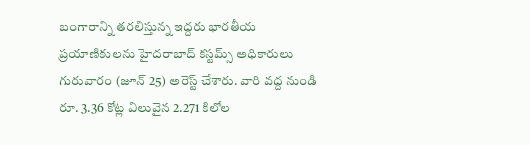బంగారాన్ని తరలిస్తున్న ఇద్దరు భారతీయ ప్రయాణికులను హైదరాబాద్ కస్టమ్స్ అధికారులు గురువారం (జూన్ 25) అరెస్ట్ చేశారు. వారి వద్ద నుండి రూ. 3.36 కోట్ల విలువైన 2.271 కిలోల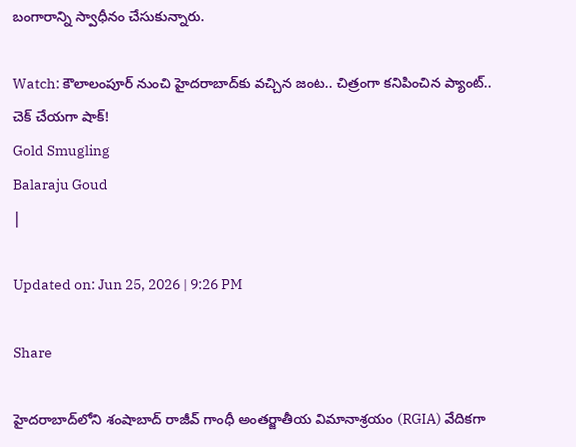బంగారాన్ని స్వాధీనం చేసుకున్నారు.

Watch: కౌలాలంపూర్ నుంచి హైదరాబాద్‌కు వచ్చిన జంట.. చిత్రంగా కనిపించిన ప్యాంట్.. చెక్ చేయగా షాక్!
Gold Smugling
Balaraju Goud
|

Updated on: Jun 25, 2026 | 9:26 PM

Share

హైదరాబాద్‌లోని శంషాబాద్ రాజీవ్ గాంధీ అంతర్జాతీయ విమానాశ్రయం (RGIA) వేదికగా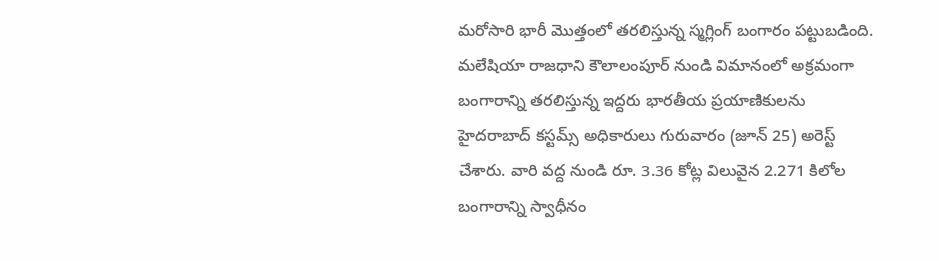మరోసారి భారీ మొత్తంలో తరలిస్తున్న స్మగ్లింగ్ బంగారం పట్టుబడింది. మలేషియా రాజధాని కౌలాలంపూర్ నుండి విమానంలో అక్రమంగా బంగారాన్ని తరలిస్తున్న ఇద్దరు భారతీయ ప్రయాణికులను హైదరాబాద్ కస్టమ్స్ అధికారులు గురువారం (జూన్ 25) అరెస్ట్ చేశారు. వారి వద్ద నుండి రూ. 3.36 కోట్ల విలువైన 2.271 కిలోల బంగారాన్ని స్వాధీనం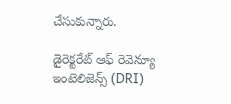చేసుకున్నారు.

డైరెక్టరేట్ ఆఫ్ రెవెన్యూ ఇంటెలిజెన్స్ (DRI)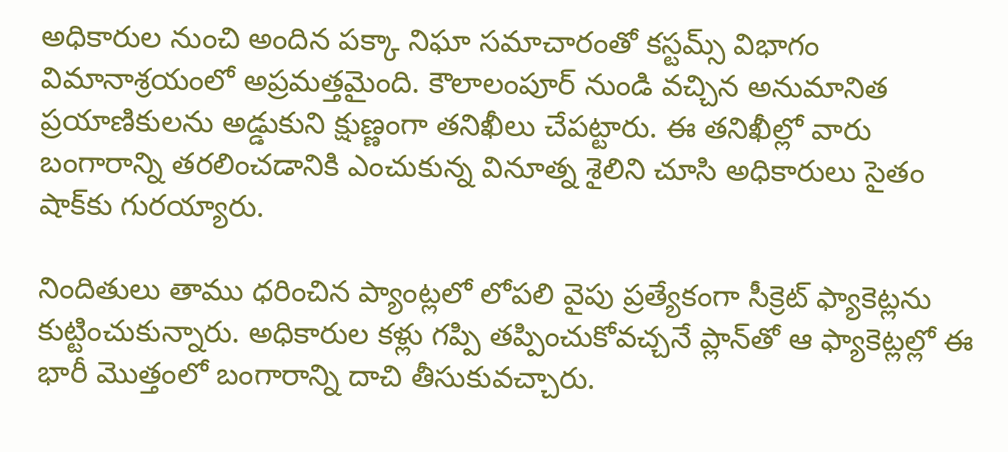అధికారుల నుంచి అందిన పక్కా నిఘా సమాచారంతో కస్టమ్స్ విభాగం విమానాశ్రయంలో అప్రమత్తమైంది. కౌలాలంపూర్ నుండి వచ్చిన అనుమానిత ప్రయాణికులను అడ్డుకుని క్షుణ్ణంగా తనిఖీలు చేపట్టారు. ఈ తనిఖీల్లో వారు బంగారాన్ని తరలించడానికి ఎంచుకున్న వినూత్న శైలిని చూసి అధికారులు సైతం షాక్‌కు గురయ్యారు.

నిందితులు తాము ధరించిన ప్యాంట్లలో లోపలి వైపు ప్రత్యేకంగా సీక్రెట్ ఫ్యాకెట్లను కుట్టించుకున్నారు. అధికారుల కళ్లు గప్పి తప్పించుకోవచ్చనే ప్లాన్‌తో ఆ ఫ్యాకెట్లల్లో ఈ భారీ మొత్తంలో బంగారాన్ని దాచి తీసుకువచ్చారు.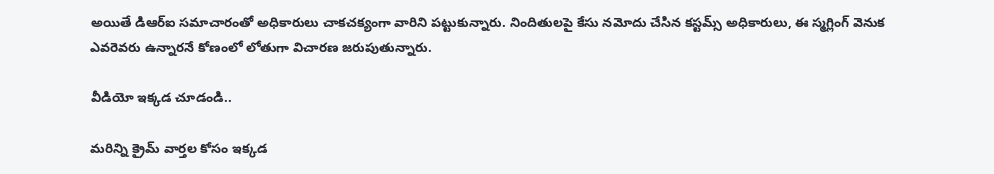అయితే డిఆర్ఐ సమాచారంతో అధికారులు చాకచక్యంగా వారిని పట్టుకున్నారు. నిందితులపై కేసు నమోదు చేసిన కస్టమ్స్ అధికారులు, ఈ స్మగ్లింగ్ వెనుక ఎవరెవరు ఉన్నారనే కోణంలో లోతుగా విచారణ జరుపుతున్నారు.

వీడియో ఇక్కడ చూడండి..

మరిన్ని క్రైమ్ వార్తల కోసం ఇక్కడ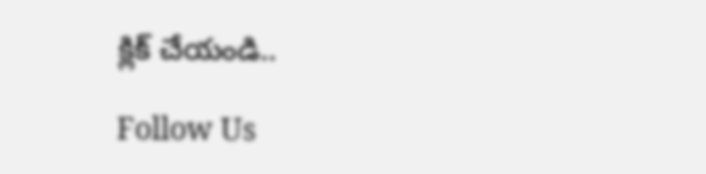క్లిక్ చేయండి..

Follow Us